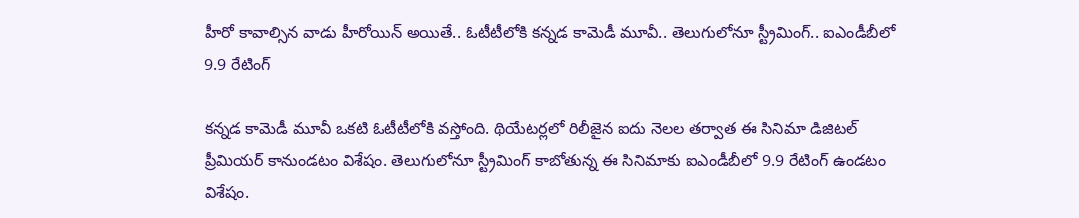హీరో కావాల్సిన వాడు హీరోయిన్ అయితే.. ఓటీటీలోకి కన్నడ కామెడీ మూవీ.. తెలుగులోనూ స్ట్రీమింగ్.. ఐఎండీబీలో 9.9 రేటింగ్

కన్నడ కామెడీ మూవీ ఒకటి ఓటీటీలోకి వస్తోంది. థియేటర్లలో రిలీజైన ఐదు నెలల తర్వాత ఈ సినిమా డిజిటల్ ప్రీమియర్ కానుండటం విశేషం. తెలుగులోనూ స్ట్రీమింగ్ కాబోతున్న ఈ సినిమాకు ఐఎండీబీలో 9.9 రేటింగ్ ఉండటం విశేషం.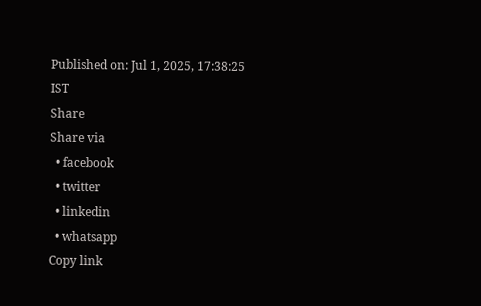Published on: Jul 1, 2025, 17:38:25 IST
Share
Share via
  • facebook
  • twitter
  • linkedin
  • whatsapp
Copy link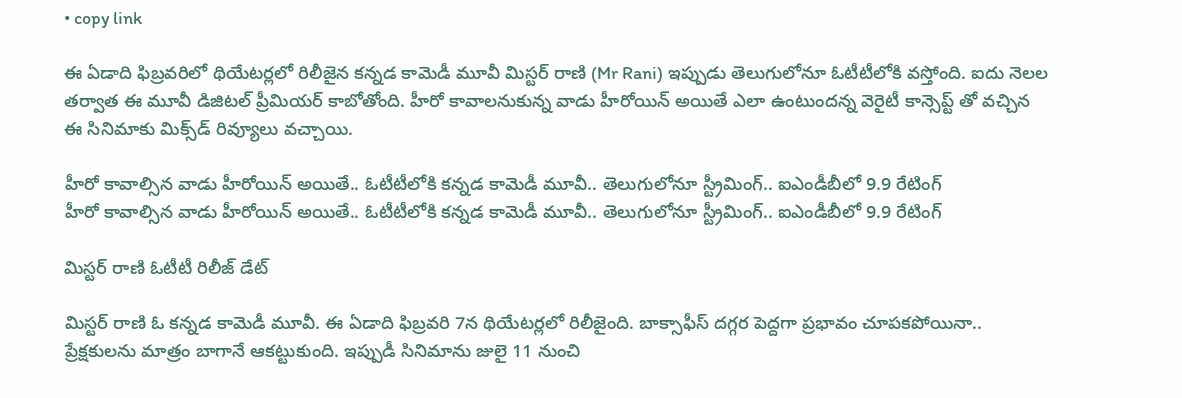• copy link

ఈ ఏడాది ఫిబ్రవరిలో థియేటర్లలో రిలీజైన కన్నడ కామెడీ మూవీ మిస్టర్ రాణి (Mr Rani) ఇప్పుడు తెలుగులోనూ ఓటీటీలోకి వస్తోంది. ఐదు నెలల తర్వాత ఈ మూవీ డిజిటల్ ప్రీమియర్ కాబోతోంది. హీరో కావాలనుకున్న వాడు హీరోయిన్ అయితే ఎలా ఉంటుందన్న వెరైటీ కాన్సెప్ట్ తో వచ్చిన ఈ సినిమాకు మిక్స్‌డ్ రివ్యూలు వచ్చాయి.

హీరో కావాల్సిన వాడు హీరోయిన్ అయితే.. ఓటీటీలోకి కన్నడ కామెడీ మూవీ.. తెలుగులోనూ స్ట్రీమింగ్.. ఐఎండీబీలో 9.9 రేటింగ్
హీరో కావాల్సిన వాడు హీరోయిన్ అయితే.. ఓటీటీలోకి కన్నడ కామెడీ మూవీ.. తెలుగులోనూ స్ట్రీమింగ్.. ఐఎండీబీలో 9.9 రేటింగ్

మిస్టర్ రాణి ఓటీటీ రిలీజ్ డేట్

మిస్టర్ రాణి ఓ కన్నడ కామెడీ మూవీ. ఈ ఏడాది ఫిబ్రవరి 7న థియేటర్లలో రిలీజైంది. బాక్సాఫీస్ దగ్గర పెద్దగా ప్రభావం చూపకపోయినా.. ప్రేక్షకులను మాత్రం బాగానే ఆకట్టుకుంది. ఇప్పుడీ సినిమాను జులై 11 నుంచి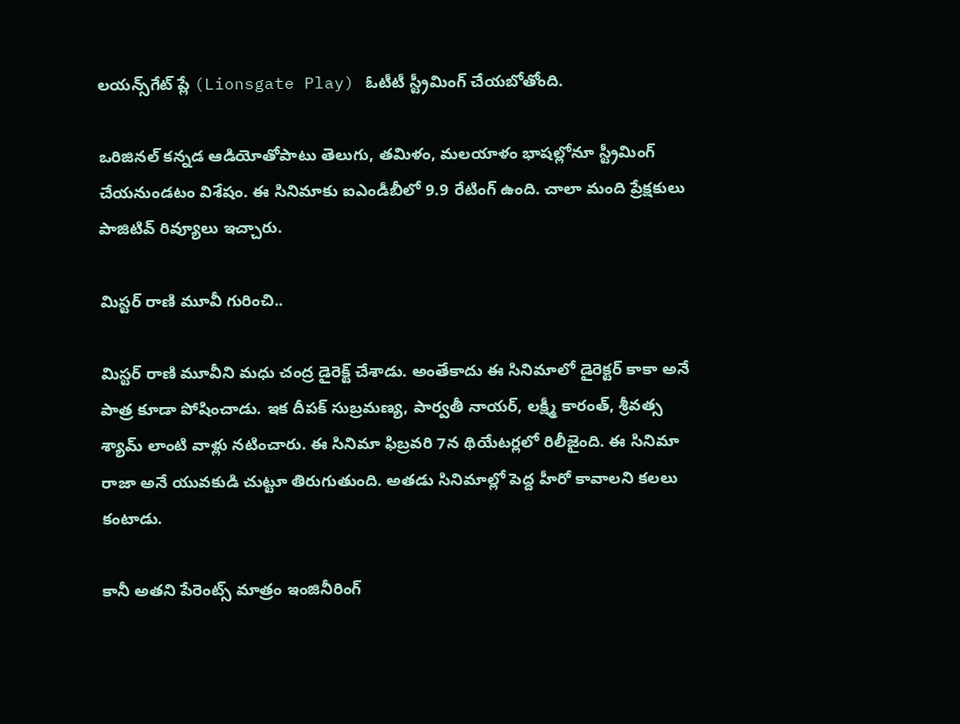లయన్స్‌గేట్ ప్లే (Lionsgate Play) ఓటీటీ స్ట్రీమింగ్ చేయబోతోంది.

ఒరిజినల్ కన్నడ ఆడియోతోపాటు తెలుగు, తమిళం, మలయాళం భాషల్లోనూ స్ట్రీమింగ్ చేయనుండటం విశేషం. ఈ సినిమాకు ఐఎండీబీలో 9.9 రేటింగ్ ఉంది. చాలా మంది ప్రేక్షకులు పాజిటివ్ రివ్యూలు ఇచ్చారు.

మిస్టర్ రాణి మూవీ గురించి..

మిస్టర్ రాణి మూవీని మధు చంద్ర డైరెక్ట్ చేశాడు. అంతేకాదు ఈ సినిమాలో డైరెక్టర్ కాకా అనే పాత్ర కూడా పోషించాడు. ఇక దీపక్ సుబ్రమణ్య, పార్వతీ నాయర్, లక్ష్మీ కారంత్, శ్రీవత్స శ్యామ్ లాంటి వాళ్లు నటించారు. ఈ సినిమా ఫిబ్రవరి 7న థియేటర్లలో రిలీజైంది. ఈ సినిమా రాజా అనే యువకుడి చుట్టూ తిరుగుతుంది. అతడు సినిమాల్లో పెద్ద హీరో కావాలని కలలు కంటాడు.

కానీ అతని పేరెంట్స్ మాత్రం ఇంజినీరింగ్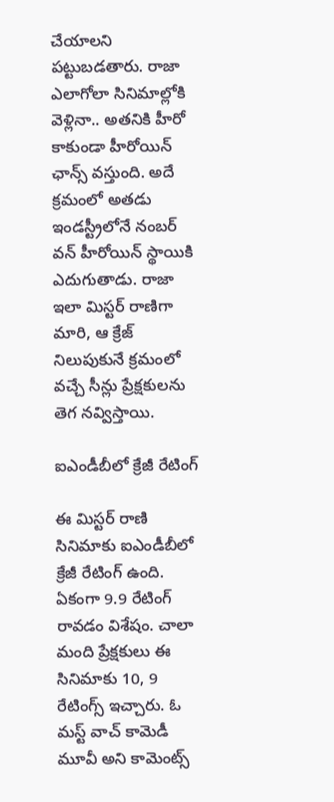చేయాలని పట్టుబడతారు. రాజా ఎలాగోలా సినిమాల్లోకి వెళ్లినా.. అతనికి హీరో కాకుండా హీరోయిన్ ఛాన్స్ వస్తుంది. అదే క్రమంలో అతడు ఇండస్ట్రీలోనే నంబర్ వన్ హీరోయిన్ స్థాయికి ఎదుగుతాడు. రాజా ఇలా మిస్టర్ రాణిగా మారి, ఆ క్రేజ్ నిలుపుకునే క్రమంలో వచ్చే సీన్లు ప్రేక్షకులను తెగ నవ్విస్తాయి.

ఐఎండీబీలో క్రేజీ రేటింగ్

ఈ మిస్టర్ రాణి సినిమాకు ఐఎండీబీలో క్రేజీ రేటింగ్ ఉంది. ఏకంగా 9.9 రేటింగ్ రావడం విశేషం. చాలా మంది ప్రేక్షకులు ఈ సినిమాకు 10, 9 రేటింగ్స్ ఇచ్చారు. ఓ మస్ట్ వాచ్ కామెడీ మూవీ అని కామెంట్స్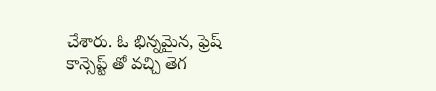చేశారు. ఓ భిన్నమైన, ఫ్రెష్ కాన్సెప్ట్ తో వచ్చి తెగ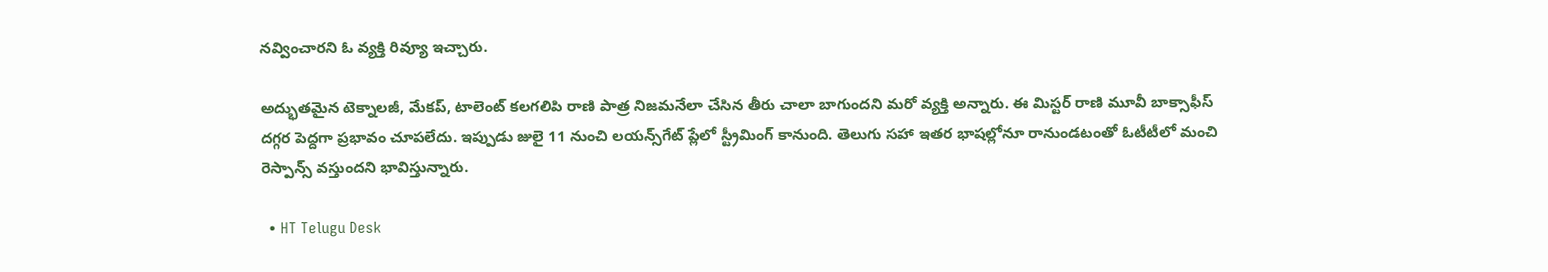నవ్వించారని ఓ వ్యక్తి రివ్యూ ఇచ్చారు.

అద్భుతమైన టెక్నాలజీ, మేకప్, టాలెంట్ కలగలిపి రాణి పాత్ర నిజమనేలా చేసిన తీరు చాలా బాగుందని మరో వ్యక్తి అన్నారు. ఈ మిస్టర్ రాణి మూవీ బాక్సాఫీస్ దగ్గర పెద్దగా ప్రభావం చూపలేదు. ఇప్పుడు జులై 11 నుంచి లయన్స్‌గేట్ ప్లేలో స్ట్రీమింగ్ కానుంది. తెలుగు సహా ఇతర భాషల్లోనూ రానుండటంతో ఓటీటీలో మంచి రెస్పాన్స్ వస్తుందని భావిస్తున్నారు.

  • HT Telugu Desk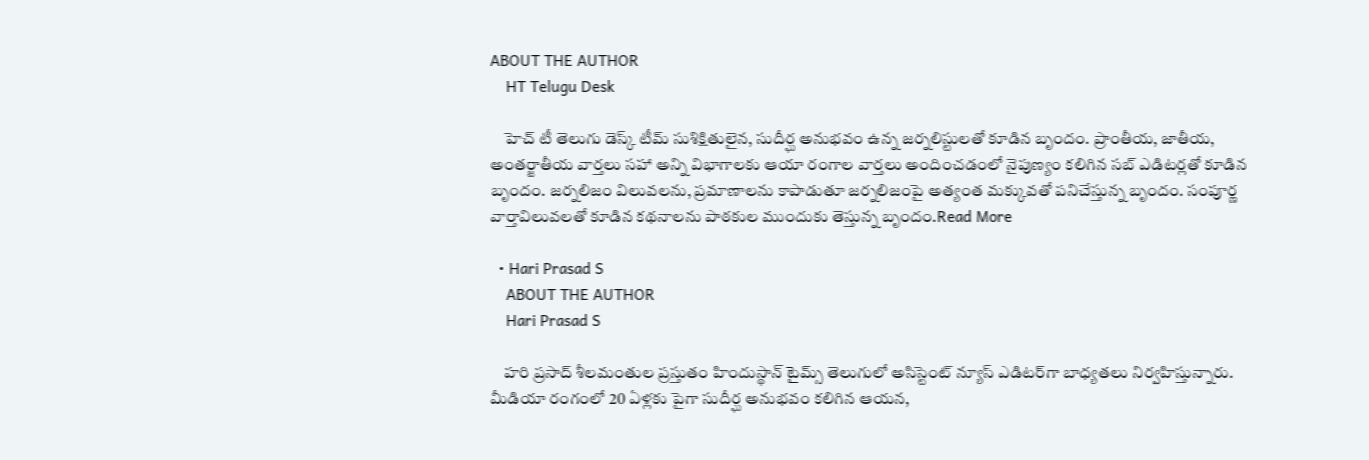ABOUT THE AUTHOR
    HT Telugu Desk

    హెచ్ టీ తెలుగు డెస్క్ టీమ్ సుశిక్షితులైన, సుదీర్ఘ అనుభవం ఉన్న జర్నలిస్టులతో కూడిన బృందం. ప్రాంతీయ, జాతీయ, అంతర్జాతీయ వార్తలు సహా అన్ని విభాగాలకు ఆయా రంగాల వార్తలు అందించడంలో నైపుణ్యం కలిగిన సబ్ ఎడిటర్లతో కూడిన బృందం. జర్నలిజం విలువలను, ప్రమాణాలను కాపాడుతూ జర్నలిజంపై అత్యంత మక్కువతో పనిచేస్తున్న బృందం. సంపూర్ణ వార్తావిలువలతో కూడిన కథనాలను పాఠకుల ముందుకు తెస్తున్న బృందం.Read More

  • Hari Prasad S
    ABOUT THE AUTHOR
    Hari Prasad S

    హరి ప్రసాద్ శీలమంతుల ప్రస్తుతం హిందుస్థాన్ టైమ్స్ తెలుగులో అసిస్టెంట్ న్యూస్ ఎడిటర్‌గా బాధ్యతలు నిర్వహిస్తున్నారు. మీడియా రంగంలో 20 ఏళ్లకు పైగా సుదీర్ఘ అనుభవం కలిగిన ఆయన,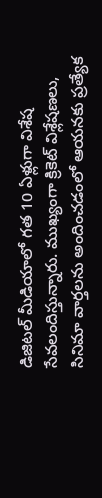డిజిటల్ మీడియాలో గత 10 ఏళ్లుగా విశేష సేవలందిస్తున్నారు. ముఖ్యంగా క్రికెట్ విశ్లేషణలు, సినిమా వార్తలను అందించడంలో ఆయనకు ప్రత్యేక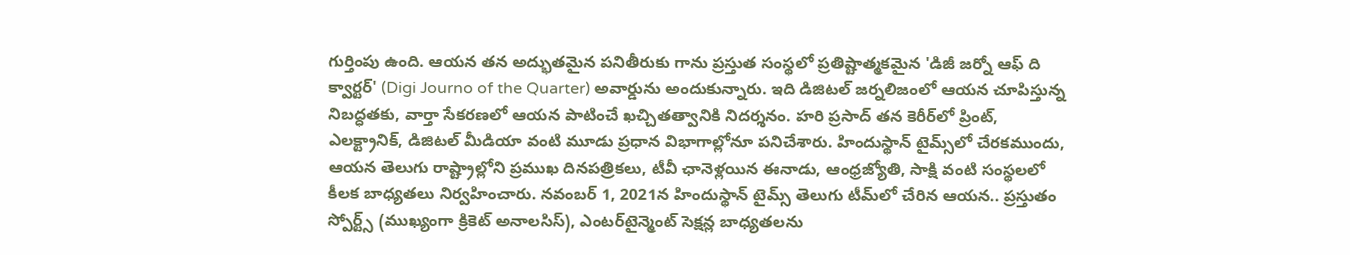గుర్తింపు ఉంది. ఆయన తన అద్భుతమైన పనితీరుకు గాను ప్రస్తుత సంస్థలో ప్రతిష్టాత్మకమైన 'డిజీ జర్నో ఆఫ్ ది క్వార్టర్' (Digi Journo of the Quarter) అవార్డును అందుకున్నారు. ఇది డిజిటల్ జర్నలిజంలో ఆయన చూపిస్తున్న నిబద్ధతకు, వార్తా సేకరణలో ఆయన పాటించే ఖచ్చితత్వానికి నిదర్శనం. హరి ప్రసాద్ తన కెరీర్‌లో ప్రింట్, ఎలక్ట్రానిక్, డిజిటల్ మీడియా వంటి మూడు ప్రధాన విభాగాల్లోనూ పనిచేశారు. హిందుస్థాన్ టైమ్స్‌లో చేరకముందు, ఆయన తెలుగు రాష్ట్రాల్లోని ప్రముఖ దినపత్రికలు, టీవీ ఛానెళ్లయిన ఈనాడు, ఆంధ్రజ్యోతి, సాక్షి వంటి సంస్థలలో కీలక బాధ్యతలు నిర్వహించారు. నవంబర్ 1, 2021న హిందుస్థాన్ టైమ్స్ తెలుగు టీమ్‌లో చేరిన ఆయన.. ప్రస్తుతం స్పోర్ట్స్ (ముఖ్యంగా క్రికెట్ అనాలసిస్), ఎంటర్‌టైన్మెంట్ సెక్షన్ల బాధ్యతలను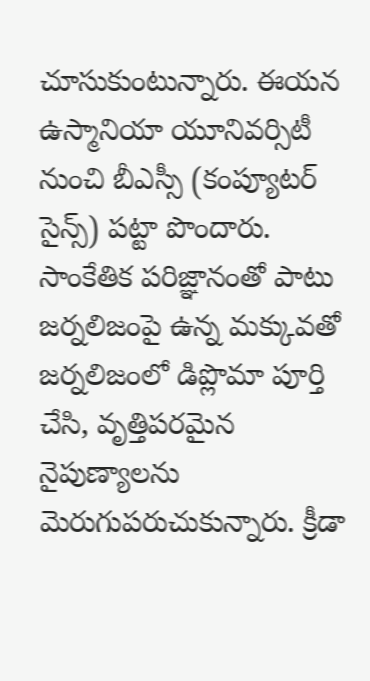చూసుకుంటున్నారు. ఈయన ఉస్మానియా యూనివర్సిటీ నుంచి బీఎస్సీ (కంప్యూటర్ సైన్స్) పట్టా పొందారు. సాంకేతిక పరిజ్ఞానంతో పాటు జర్నలిజంపై ఉన్న మక్కువతో జర్నలిజంలో డిప్లొమా పూర్తి చేసి, వృత్తిపరమైన నైపుణ్యాలను మెరుగుపరుచుకున్నారు. క్రీడా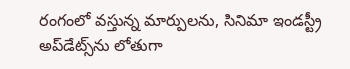రంగంలో వస్తున్న మార్పులను, సినిమా ఇండస్ట్రీ అప్‌డేట్స్‌ను లోతుగా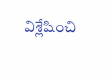విశ్లేషించి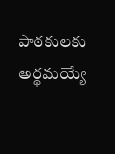పాఠకులకు అర్థమయ్యే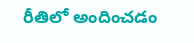రీతిలో అందించడం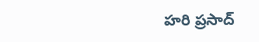హరి ప్రసాద్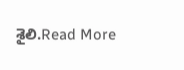శైలి.Read More